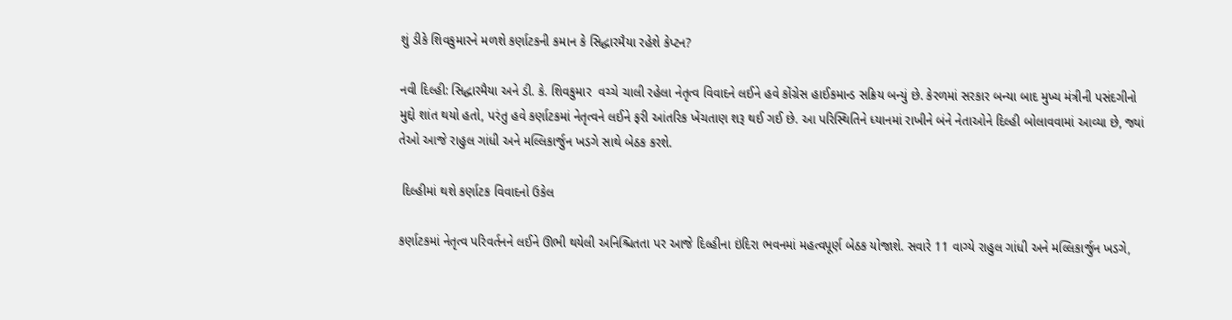શું ડીકે શિવકુમારને મળશે કર્ણાટકની કમાન કે સિદ્ધારમૈયા રહેશે કેપ્ટન?

નવી દિલ્હી: સિદ્ધારમૈયા અને ડી. કે. શિવકુમાર  વચ્ચે ચાલી રહેલા નેતૃત્વ વિવાદને લઈને હવે કોંગ્રેસ હાઈકમાન્ડ સક્રિય બન્યું છે. કેરળમાં સરકાર બન્યા બાદ મુખ્ય મંત્રીની પસંદગીનો મુદ્દો શાંત થયો હતો, પરંતુ હવે કર્ણાટકમાં નેતૃત્વને લઈને ફરી આંતરિક ખેંચતાણ શરૂ થઈ ગઈ છે. આ પરિસ્થિતિને ધ્યાનમાં રાખીને બંને નેતાઓને દિલ્હી બોલાવવામાં આવ્યા છે, જ્યાં તેઓ આજે રાહુલ ગાંધી અને મલ્લિકાર્જુન ખડગે સાથે બેઠક કરશે.

 દિલ્હીમાં થશે કર્ણાટક વિવાદનો ઉકેલ

કર્ણાટકમાં નેતૃત્વ પરિવર્તનને લઈને ઊભી થયેલી અનિશ્ચિતતા પર આજે દિલ્હીના ઇંદિરા ભવનમાં મહત્વપૂર્ણ બેઠક યોજાશે. સવારે 11 વાગ્યે રાહુલ ગાંધી અને મલ્લિકાર્જુન ખડગે,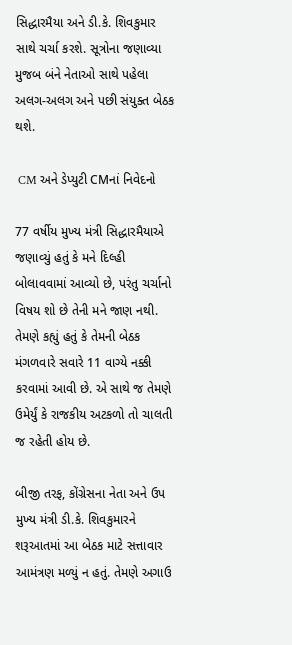સિદ્ધારમૈયા અને ડી.કે. શિવકુમાર સાથે ચર્ચા કરશે. સૂત્રોના જણાવ્યા મુજબ બંને નેતાઓ સાથે પહેલા અલગ-અલગ અને પછી સંયુક્ત બેઠક થશે.

 CM અને ડેપ્યુટી CMનાં નિવેદનો

77 વર્ષીય મુખ્ય મંત્રી સિદ્ધારમૈયાએ જણાવ્યું હતું કે મને દિલ્હી બોલાવવામાં આવ્યો છે, પરંતુ ચર્ચાનો વિષય શો છે તેની મને જાણ નથી. તેમણે કહ્યું હતું કે તેમની બેઠક મંગળવારે સવારે 11 વાગ્યે નક્કી કરવામાં આવી છે. એ સાથે જ તેમણે ઉમેર્યું કે રાજકીય અટકળો તો ચાલતી જ રહેતી હોય છે.

બીજી તરફ, કોંગ્રેસના નેતા અને ઉપ મુખ્ય મંત્રી ડી.કે. શિવકુમારને શરૂઆતમાં આ બેઠક માટે સત્તાવાર આમંત્રણ મળ્યું ન હતું. તેમણે અગાઉ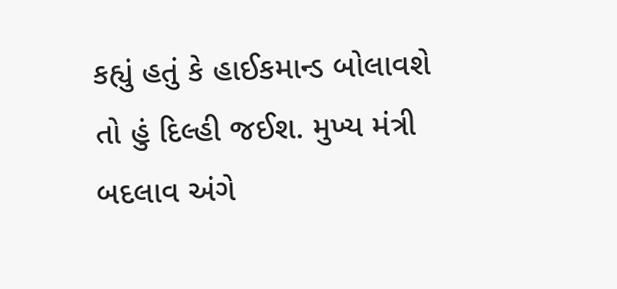કહ્યું હતું કે હાઈકમાન્ડ બોલાવશે તો હું દિલ્હી જઈશ. મુખ્ય મંત્રી બદલાવ અંગે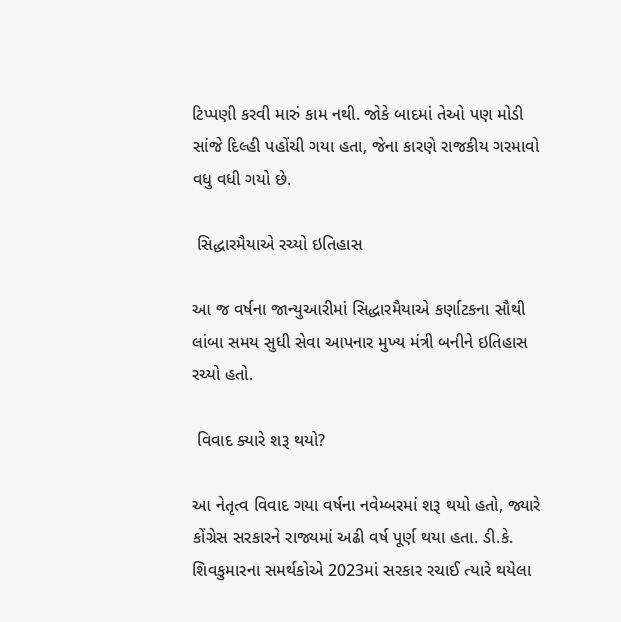ટિપ્પણી કરવી મારું કામ નથી. જોકે બાદમાં તેઓ પણ મોડી સાંજે દિલ્હી પહોંચી ગયા હતા, જેના કારણે રાજકીય ગરમાવો વધુ વધી ગયો છે.

 સિદ્ધારમૈયાએ રચ્યો ઇતિહાસ

આ જ વર્ષના જાન્યુઆરીમાં સિદ્ધારમૈયાએ કર્ણાટકના સૌથી લાંબા સમય સુધી સેવા આપનાર મુખ્ય મંત્રી બનીને ઇતિહાસ રચ્યો હતો.

 વિવાદ ક્યારે શરૂ થયો?

આ નેતૃત્વ વિવાદ ગયા વર્ષના નવેમ્બરમાં શરૂ થયો હતો, જ્યારે કોંગ્રેસ સરકારને રાજ્યમાં અઢી વર્ષ પૂર્ણ થયા હતા. ડી.કે. શિવકુમારના સમર્થકોએ 2023માં સરકાર રચાઈ ત્યારે થયેલા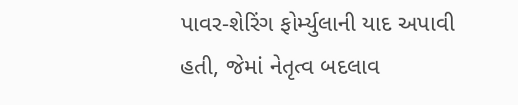પાવર-શેરિંગ ફોર્મ્યુલાની યાદ અપાવી હતી, જેમાં નેતૃત્વ બદલાવ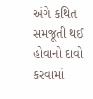અંગે કથિત સમજૂતી થઈ હોવાનો દાવો કરવામાં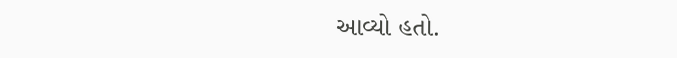આવ્યો હતો.